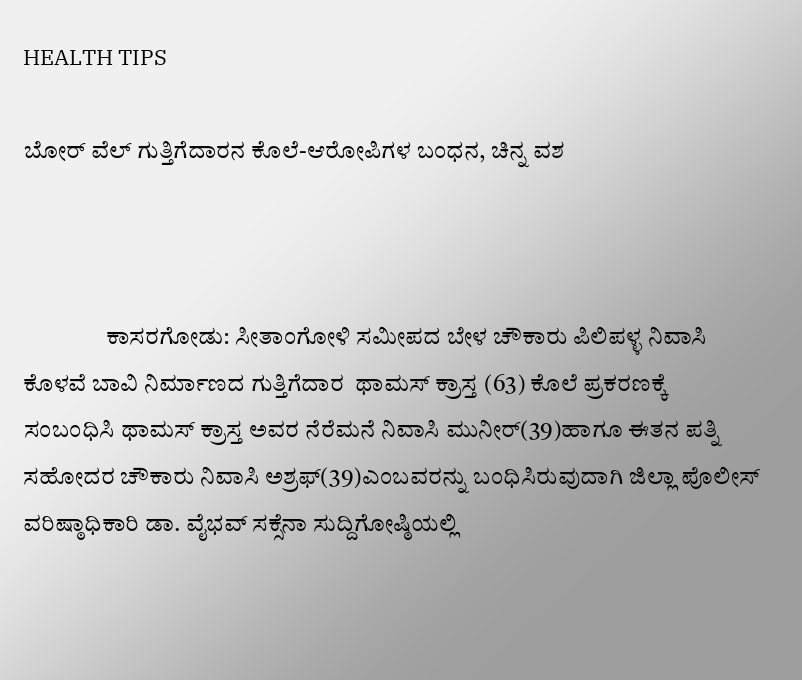HEALTH TIPS

ಬೋರ್ ವೆಲ್ ಗುತ್ತಿಗೆದಾರನ ಕೊಲೆ-ಆರೋಪಿಗಳ ಬಂಧನ, ಚಿನ್ನ ವಶ



                 ಕಾಸರಗೋಡು: ಸೀತಾಂಗೋಳಿ ಸಮೀಪದ ಬೇಳ ಚೌಕಾರು ಪಿಲಿಪಳ್ಳ ನಿವಾಸಿ ಕೊಳವೆ ಬಾವಿ ನಿರ್ಮಾಣದ ಗುತ್ತಿಗೆದಾರ  ಥಾಮಸ್ ಕ್ರಾಸ್ತ (63) ಕೊಲೆ ಪ್ರಕರಣಕ್ಕೆ ಸಂಬಂಧಿಸಿ ಥಾಮಸ್ ಕ್ರಾಸ್ತ ಅವರ ನೆರೆಮನೆ ನಿವಾಸಿ ಮುನೀರ್(39)ಹಾಗೂ ಈತನ ಪತ್ನಿ ಸಹೋದರ ಚೌಕಾರು ನಿವಾಸಿ ಅಶ್ರಫ್(39)ಎಂಬವರನ್ನು ಬಂಧಿಸಿರುವುದಾಗಿ ಜಿಲ್ಲಾ ಪೊಲೀಸ್ ವರಿಷ್ಠಾಧಿಕಾರಿ ಡಾ. ವೈಭವ್ ಸಕ್ಸೆನಾ ಸುದ್ದಿಗೋಷ್ಠಿಯಲ್ಲಿ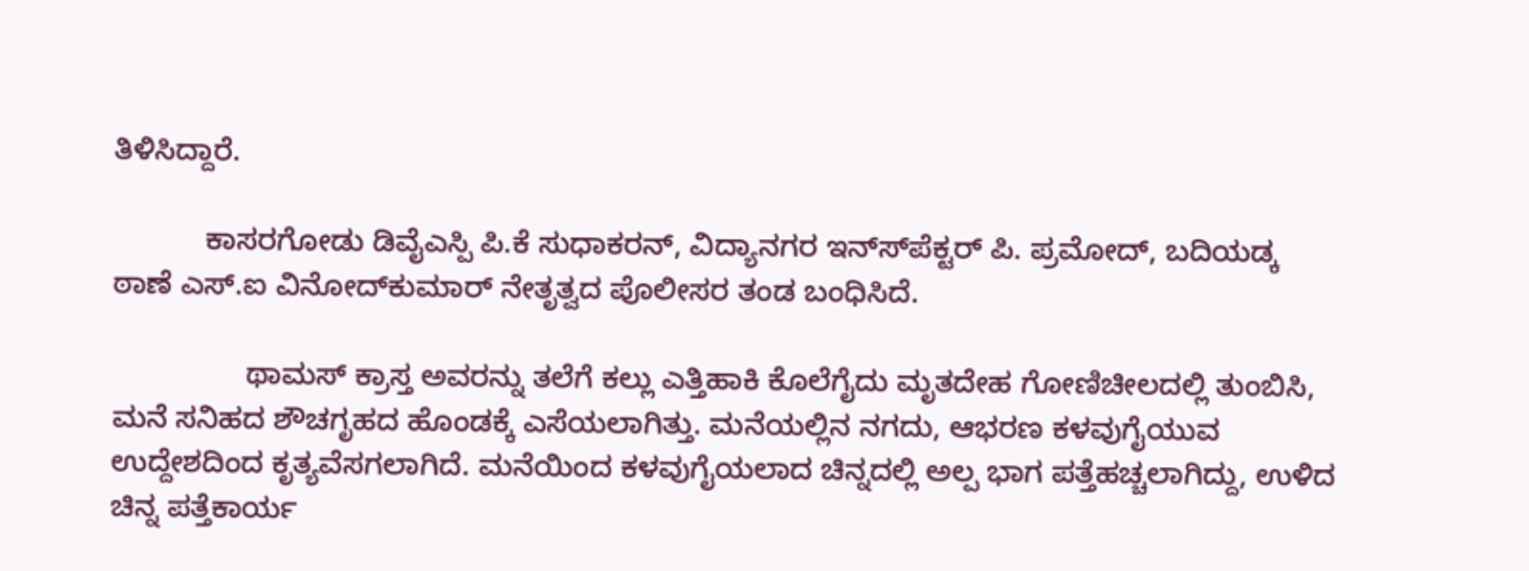ತಿಳಿಸಿದ್ದಾರೆ.

           ಕಾಸರಗೋಡು ಡಿವೈಎಸ್ಪಿ ಪಿ.ಕೆ ಸುಧಾಕರನ್, ವಿದ್ಯಾನಗರ ಇನ್ಸ್‍ಪೆಕ್ಟರ್ ಪಿ. ಪ್ರಮೋದ್, ಬದಿಯಡ್ಕ ಠಾಣೆ ಎಸ್.ಐ ವಿನೋದ್‍ಕುಮಾರ್ ನೇತೃತ್ವದ ಪೊಲೀಸರ ತಂಡ ಬಂಧಿಸಿದೆ.

                ಥಾಮಸ್ ಕ್ರಾಸ್ತ ಅವರನ್ನು ತಲೆಗೆ ಕಲ್ಲು ಎತ್ತಿಹಾಕಿ ಕೊಲೆಗೈದು ಮೃತದೇಹ ಗೋಣಿಚೀಲದಲ್ಲಿ ತುಂಬಿಸಿ, ಮನೆ ಸನಿಹದ ಶೌಚಗೃಹದ ಹೊಂಡಕ್ಕೆ ಎಸೆಯಲಾಗಿತ್ತು. ಮನೆಯಲ್ಲಿನ ನಗದು, ಆಭರಣ ಕಳವುಗೈಯುವ ಉದ್ದೇಶದಿಂದ ಕೃತ್ಯವೆಸಗಲಾಗಿದೆ. ಮನೆಯಿಂದ ಕಳವುಗೈಯಲಾದ ಚಿನ್ನದಲ್ಲಿ ಅಲ್ಪ ಭಾಗ ಪತ್ತೆಹಚ್ಚಲಾಗಿದ್ದು, ಉಳಿದ ಚಿನ್ನ ಪತ್ತೆಕಾರ್ಯ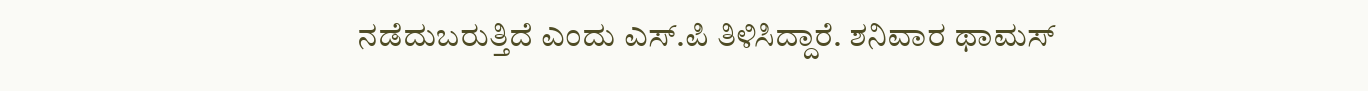ನಡೆದುಬರುತ್ತಿದೆ ಎಂದು ಎಸ್.ಪಿ ತಿಳಿಸಿದ್ದಾರೆ. ಶನಿವಾರ ಥಾಮಸ್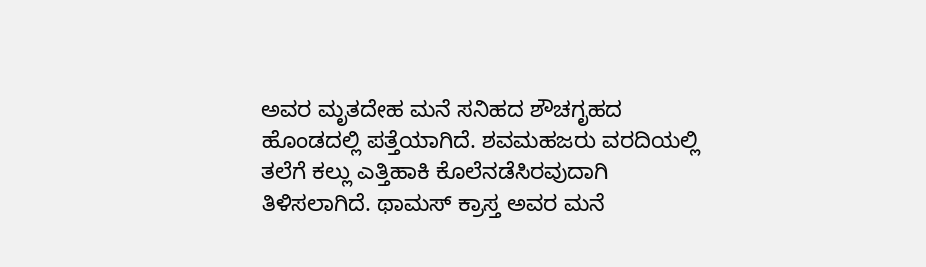ಅವರ ಮೃತದೇಹ ಮನೆ ಸನಿಹದ ಶೌಚಗೃಹದ ಹೊಂಡದಲ್ಲಿ ಪತ್ತೆಯಾಗಿದೆ. ಶವಮಹಜರು ವರದಿಯಲ್ಲಿ ತಲೆಗೆ ಕಲ್ಲು ಎತ್ತಿಹಾಕಿ ಕೊಲೆನಡೆಸಿರವುದಾಗಿ ತಿಳಿಸಲಾಗಿದೆ. ಥಾಮಸ್ ಕ್ರಾಸ್ತ ಅವರ ಮನೆ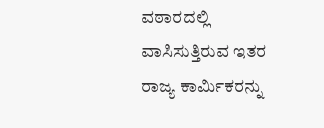ವಠಾರದಲ್ಲಿ ವಾಸಿಸುತ್ತಿರುವ ಇತರ ರಾಜ್ಯ ಕಾರ್ಮಿಕರನ್ನು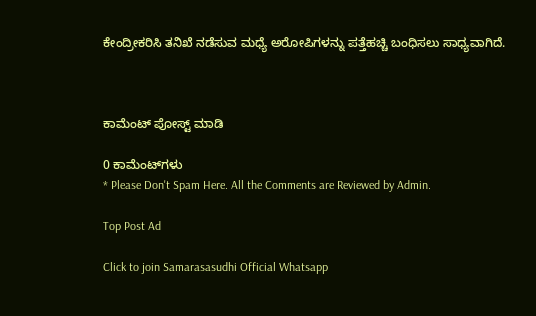ಕೇಂದ್ರೀಕರಿಸಿ ತನಿಖೆ ನಡೆಸುವ ಮಧ್ಯೆ ಅರೋಪಿಗಳನ್ನು ಪತ್ತೆಹಚ್ಚಿ ಬಂಧಿಸಲು ಸಾಧ್ಯವಾಗಿದೆ.



ಕಾಮೆಂಟ್‌‌ ಪೋಸ್ಟ್‌ ಮಾಡಿ

0 ಕಾಮೆಂಟ್‌ಗಳು
* Please Don't Spam Here. All the Comments are Reviewed by Admin.

Top Post Ad

Click to join Samarasasudhi Official Whatsapp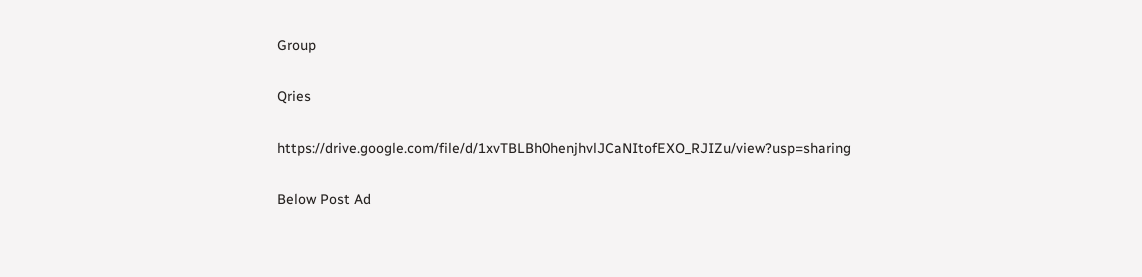Group

Qries

https://drive.google.com/file/d/1xvTBLBh0henjhvlJCaNItofEXO_RJIZu/view?usp=sharing

Below Post Ad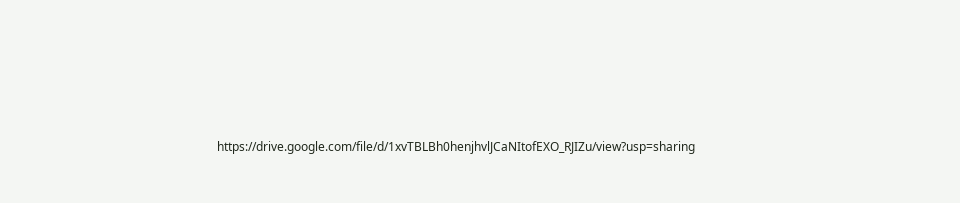https://drive.google.com/file/d/1xvTBLBh0henjhvlJCaNItofEXO_RJIZu/view?usp=sharing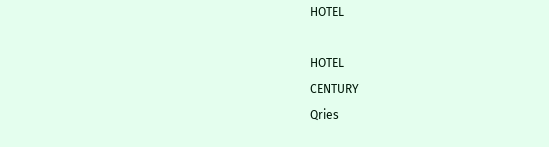HOTEL

HOTEL
CENTURY
Qries